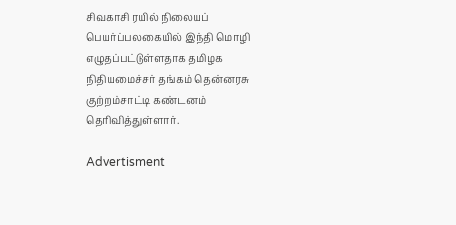சிவகாசி ரயில் நிலையப் பெயர்ப்பலகையில் இந்தி மொழி எழுதப்பட்டுள்ளதாக தமிழக நிதியமைச்சர் தங்கம் தென்னரசு குற்றம்சாட்டி கண்டனம் தெரிவித்துள்ளார்.

Advertisment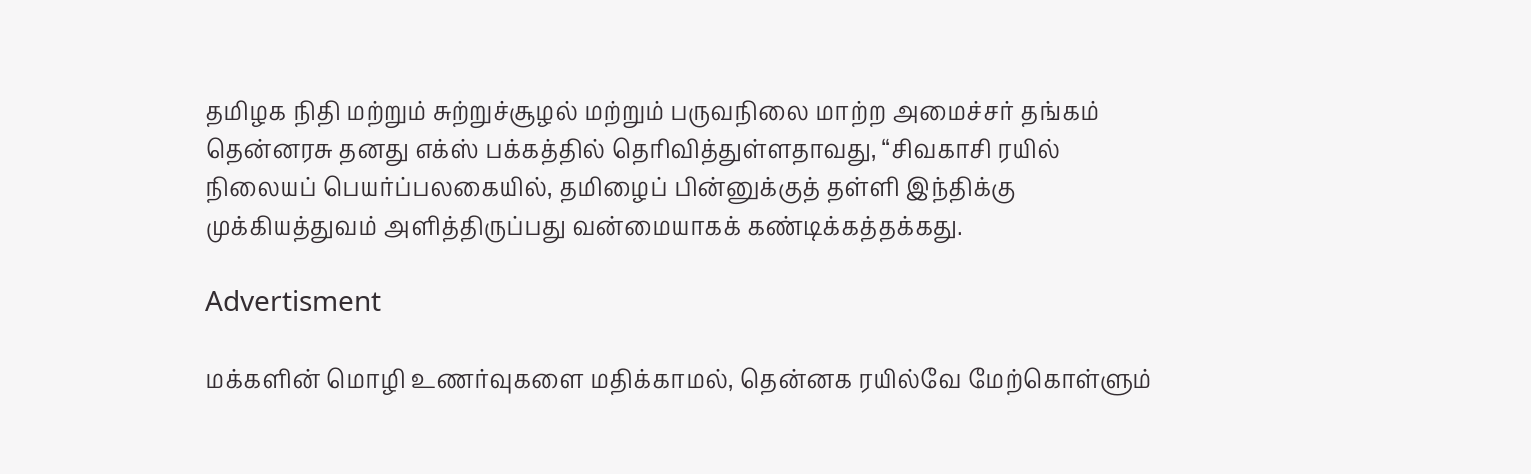தமிழக நிதி மற்றும் சுற்றுச்சூழல் மற்றும் பருவநிலை மாற்ற அமைச்சர் தங்கம் தென்னரசு தனது எக்ஸ் பக்கத்தில் தெரிவித்துள்ளதாவது, “சிவகாசி ரயில் நிலையப் பெயர்ப்பலகையில், தமிழைப் பின்னுக்குத் தள்ளி இந்திக்கு முக்கியத்துவம் அளித்திருப்பது வன்மையாகக் கண்டிக்கத்தக்கது.

Advertisment

மக்களின் மொழி உணர்வுகளை மதிக்காமல், தென்னக ரயில்வே மேற்கொள்ளும்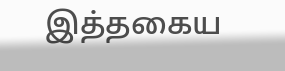இத்தகைய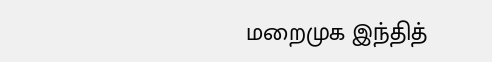மறைமுக இந்தித்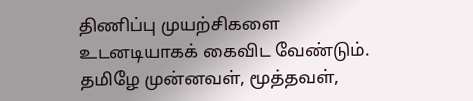திணிப்பு முயற்சிகளை உடனடியாகக் கைவிட வேண்டும். தமிழே முன்னவள், மூத்தவள்,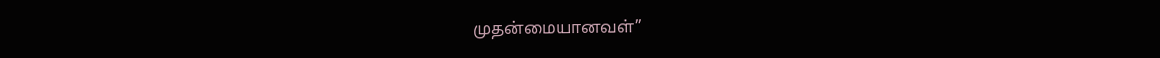முதன்மையானவள்”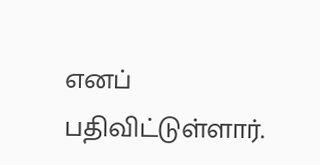எனப் பதிவிட்டுள்ளார்.